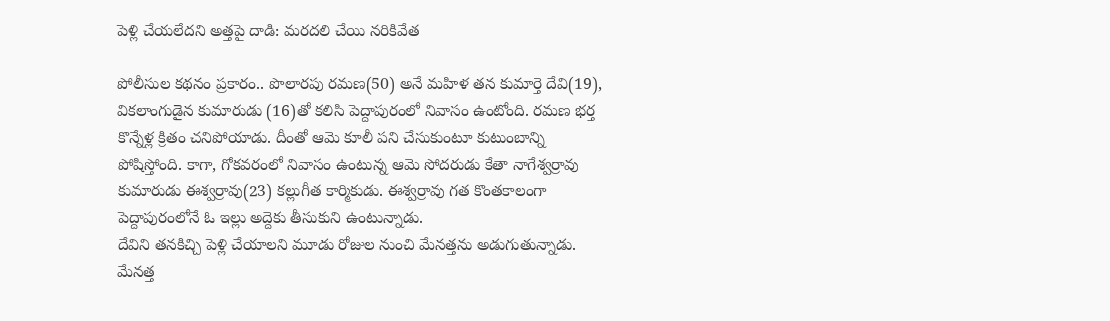పెళ్లి చేయలేదని అత్తపై దాడి: మరదలి చేయి నరికివేత

పోలీసుల కథనం ప్రకారం.. పొలారపు రమణ(50) అనే మహిళ తన కుమార్తె దేవి(19), వికలాంగుడైన కుమారుడు (16)తో కలిసి పెద్దాపురంలో నివాసం ఉంటోంది. రమణ భర్త కొన్నేళ్ల క్రితం చనిపోయాడు. దీంతో ఆమె కూలీ పని చేసుకుంటూ కుటుంబాన్ని పోషిస్తోంది. కాగా, గోకవరంలో నివాసం ఉంటున్న ఆమె సోదరుడు కేతా నాగేశ్వర్రావు కుమారుడు ఈశ్వర్రావు(23) కల్లుగీత కార్మికుడు. ఈశ్వర్రావు గత కొంతకాలంగా పెద్దాపురంలోనే ఓ ఇల్లు అద్దెకు తీసుకుని ఉంటున్నాడు.
దేవిని తనకిచ్చి పెళ్లి చేయాలని మూడు రోజుల నుంచి మేనత్తను అడుగుతున్నాడు. మేనత్త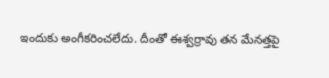ఇందుకు అంగీకరించలేదు. దీంతో ఈశ్వర్రావు తన మేనత్తపై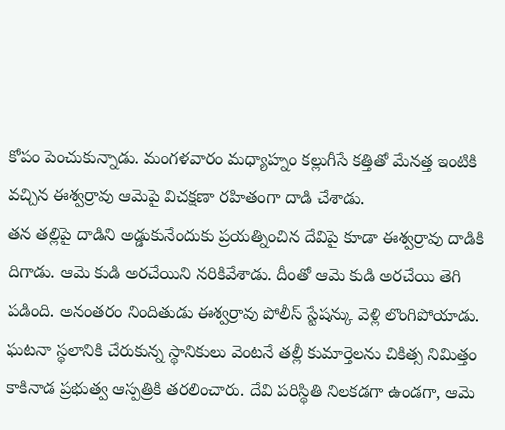కోపం పెంచుకున్నాడు. మంగళవారం మధ్యాహ్నం కల్లుగీసే కత్తితో మేనత్త ఇంటికి వచ్చిన ఈశ్వర్రావు ఆమెపై విచక్షణా రహితంగా దాడి చేశాడు.
తన తల్లిపై దాడిని అడ్డుకునేందుకు ప్రయత్నించిన దేవిపై కూడా ఈశ్వర్రావు దాడికి దిగాడు. ఆమె కుడి అరచేయిని నరికివేశాడు. దీంతో ఆమె కుడి అరచేయి తెగి పడింది. అనంతరం నిందితుడు ఈశ్వర్రావు పోలీస్ స్టేషన్కు వెళ్లి లొంగిపోయాడు. ఘటనా స్థలానికి చేరుకున్న స్థానికులు వెంటనే తల్లీ కుమార్తెలను చికిత్స నిమిత్తం కాకినాడ ప్రభుత్వ ఆస్పత్రికి తరలించారు. దేవి పరిస్థితి నిలకడగా ఉండగా, ఆమె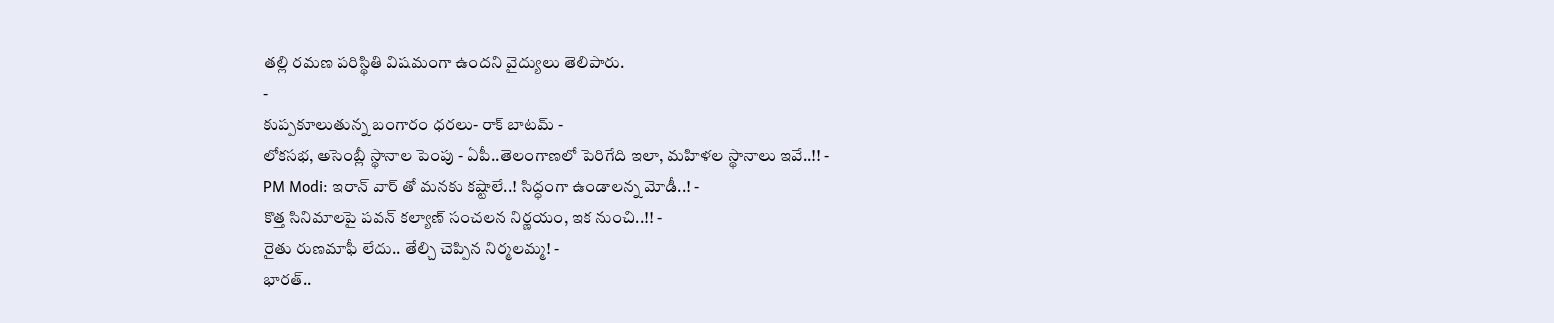తల్లి రమణ పరిస్థితి విషమంగా ఉందని వైద్యులు తెలిపారు.
-
కుప్పకూలుతున్న బంగారం ధరలు- రాక్ బాటమ్ -
లోకసభ, అసెంబ్లీ స్థానాల పెంపు - ఏపీ..తెలంగాణలో పెరిగేది ఇలా, మహిళల స్థానాలు ఇవే..!! -
PM Modi: ఇరాన్ వార్ తో మనకు కష్టాలే..! సిద్ధంగా ఉండాలన్న మోడీ..! -
కొత్త సినిమాలపై పవన్ కల్యాణ్ సంచలన నిర్ణయం, ఇక నుంచి..!! -
రైతు రుణమాఫీ లేదు.. తేల్చి చెప్పిన నిర్మలమ్మ! -
భారత్..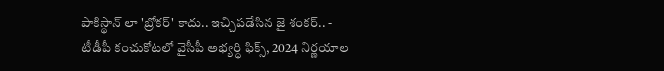పాకిస్థాన్ లా 'బ్రోకర్' కాదు.. ఇచ్చిపడేసిన జై శంకర్.. -
టీడీపీ కంచుకోటలో వైసీపీ అభ్యర్ధి ఫిక్స్, 2024 నిర్ణయాల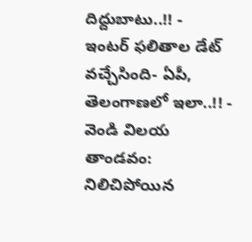దిద్దుబాటు..!! -
ఇంటర్ ఫలితాల డేట్ వచ్చేసింది- ఏపీ, తెలంగాణలో ఇలా..!! -
వెండి విలయ తాండవం: నిలిచిపోయిన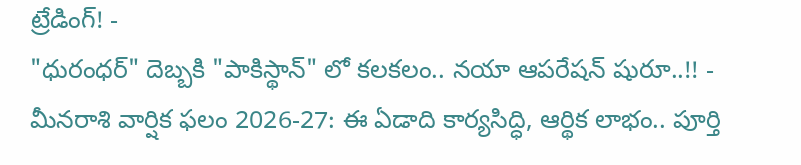ట్రేడింగ్! -
"ధురంధర్" దెబ్బకి "పాకిస్థాన్" లో కలకలం.. నయా ఆపరేషన్ షురూ..!! -
మీనరాశి వార్షిక ఫలం 2026-27: ఈ ఏడాది కార్యసిద్ధి, ఆర్థిక లాభం.. పూర్తి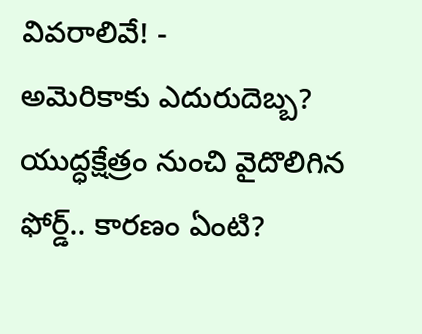వివరాలివే! -
అమెరికాకు ఎదురుదెబ్బ? యుద్ధక్షేత్రం నుంచి వైదొలిగిన ఫోర్డ్.. కారణం ఏంటి?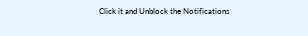Click it and Unblock the Notifications